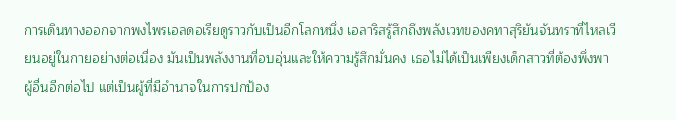การเดินทางออกจากพงไพรเอลดอเรียดูราวกับเป็นอีกโลกหนึ่ง เอลาริสรู้สึกถึงพลังเวทของคทาสุริยันจันทราที่ไหลเวียนอยู่ในกายอย่างต่อเนื่อง มันเป็นพลังงานที่อบอุ่นและให้ความรู้สึกมั่นคง เธอไม่ได้เป็นเพียงเด็กสาวที่ต้องพึ่งพาผู้อื่นอีกต่อไป แต่เป็นผู้ที่มีอำนาจในการปกป้อง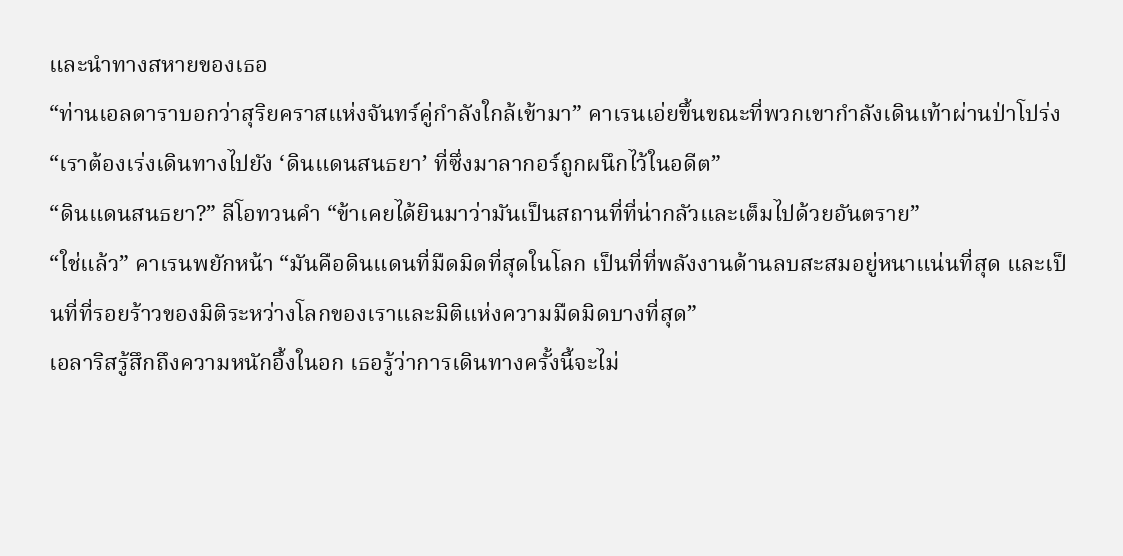และนำทางสหายของเธอ
“ท่านเอลดาราบอกว่าสุริยคราสแห่งจันทร์คู่กำลังใกล้เข้ามา” คาเรนเอ่ยขึ้นขณะที่พวกเขากำลังเดินเท้าผ่านป่าโปร่ง “เราต้องเร่งเดินทางไปยัง ‘ดินแดนสนธยา’ ที่ซึ่งมาลากอร์ถูกผนึกไว้ในอดีต”
“ดินแดนสนธยา?” ลีโอทวนคำ “ข้าเคยได้ยินมาว่ามันเป็นสถานที่ที่น่ากลัวและเต็มไปด้วยอันตราย”
“ใช่แล้ว” คาเรนพยักหน้า “มันคือดินแดนที่มืดมิดที่สุดในโลก เป็นที่ที่พลังงานด้านลบสะสมอยู่หนาแน่นที่สุด และเป็นที่ที่รอยร้าวของมิติระหว่างโลกของเราและมิติแห่งความมืดมิดบางที่สุด”
เอลาริสรู้สึกถึงความหนักอึ้งในอก เธอรู้ว่าการเดินทางครั้งนี้จะไม่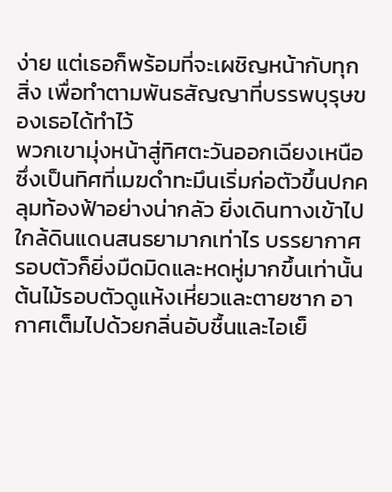ง่าย แต่เธอก็พร้อมที่จะเผชิญหน้ากับทุกสิ่ง เพื่อทำตามพันธสัญญาที่บรรพบุรุษของเธอได้ทำไว้
พวกเขามุ่งหน้าสู่ทิศตะวันออกเฉียงเหนือ ซึ่งเป็นทิศที่เมฆดำทะมึนเริ่มก่อตัวขึ้นปกคลุมท้องฟ้าอย่างน่ากลัว ยิ่งเดินทางเข้าไปใกล้ดินแดนสนธยามากเท่าไร บรรยากาศรอบตัวก็ยิ่งมืดมิดและหดหู่มากขึ้นเท่านั้น ต้นไม้รอบตัวดูแห้งเหี่ยวและตายซาก อากาศเต็มไปด้วยกลิ่นอับชื้นและไอเย็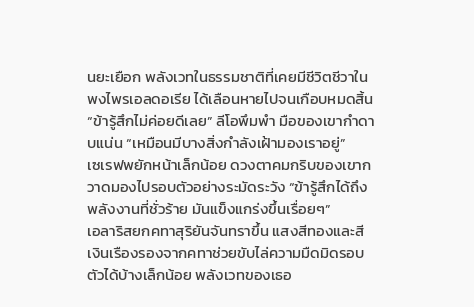นยะเยือก พลังเวทในธรรมชาติที่เคยมีชีวิตชีวาในพงไพรเอลดอเรีย ได้เลือนหายไปจนเกือบหมดสิ้น
“ข้ารู้สึกไม่ค่อยดีเลย” ลีโอพึมพำ มือของเขากำดาบแน่น “เหมือนมีบางสิ่งกำลังเฝ้ามองเราอยู่”
เซเรฟพยักหน้าเล็กน้อย ดวงตาคมกริบของเขากวาดมองไปรอบตัวอย่างระมัดระวัง “ข้ารู้สึกได้ถึงพลังงานที่ชั่วร้าย มันแข็งแกร่งขึ้นเรื่อยๆ”
เอลาริสยกคทาสุริยันจันทราขึ้น แสงสีทองและสีเงินเรืองรองจากคทาช่วยขับไล่ความมืดมิดรอบตัวได้บ้างเล็กน้อย พลังเวทของเธอ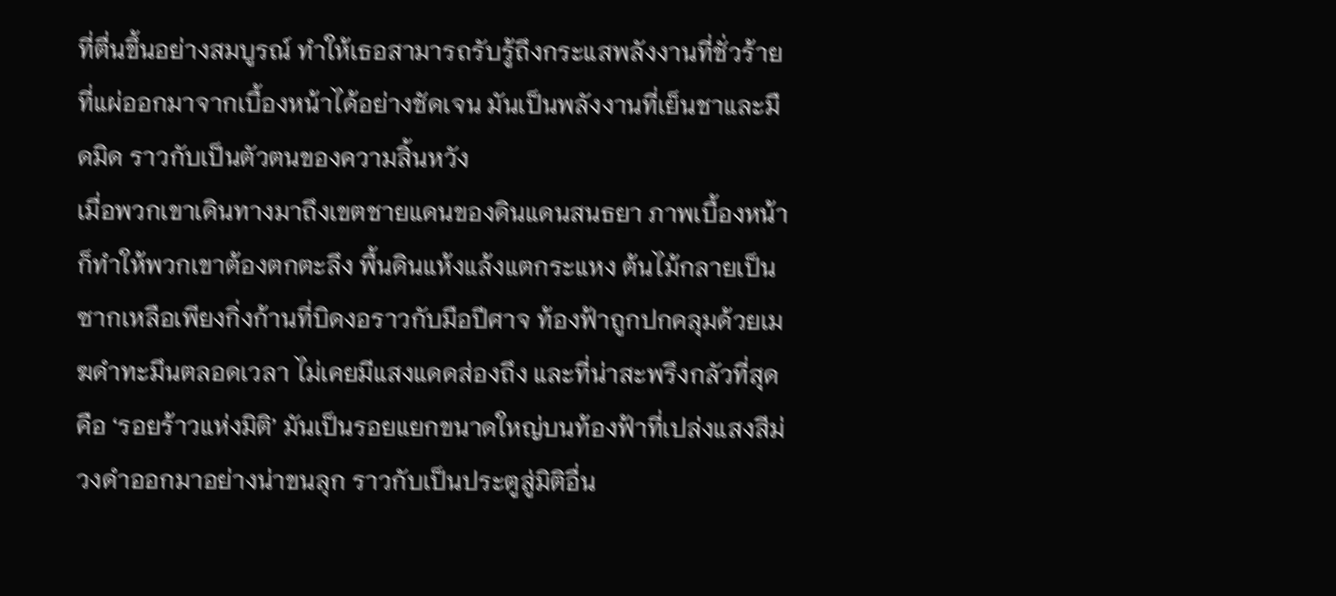ที่ตื่นขึ้นอย่างสมบูรณ์ ทำให้เธอสามารถรับรู้ถึงกระแสพลังงานที่ชั่วร้ายที่แผ่ออกมาจากเบื้องหน้าได้อย่างชัดเจน มันเป็นพลังงานที่เย็นชาและมืดมิด ราวกับเป็นตัวตนของความสิ้นหวัง
เมื่อพวกเขาเดินทางมาถึงเขตชายแดนของดินแดนสนธยา ภาพเบื้องหน้าก็ทำให้พวกเขาต้องตกตะลึง พื้นดินแห้งแล้งแตกระแหง ต้นไม้กลายเป็นซากเหลือเพียงกิ่งก้านที่บิดงอราวกับมือปีศาจ ท้องฟ้าถูกปกคลุมด้วยเมฆดำทะมึนตลอดเวลา ไม่เคยมีแสงแดดส่องถึง และที่น่าสะพรึงกลัวที่สุดคือ ‘รอยร้าวแห่งมิติ’ มันเป็นรอยแยกขนาดใหญ่บนท้องฟ้าที่เปล่งแสงสีม่วงดำออกมาอย่างน่าขนลุก ราวกับเป็นประตูสู่มิติอื่น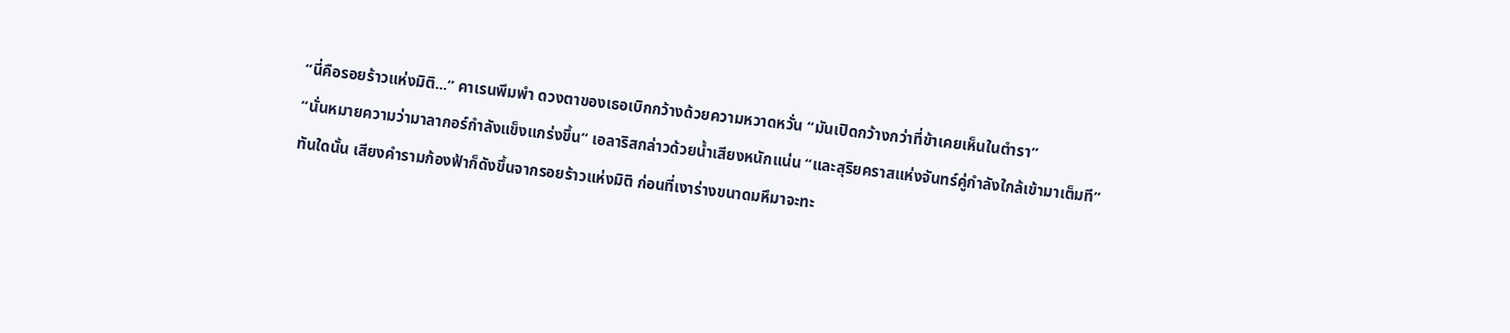“นี่คือรอยร้าวแห่งมิติ...” คาเรนพึมพำ ดวงตาของเธอเบิกกว้างด้วยความหวาดหวั่น “มันเปิดกว้างกว่าที่ข้าเคยเห็นในตำรา”
“นั่นหมายความว่ามาลากอร์กำลังแข็งแกร่งขึ้น” เอลาริสกล่าวด้วยน้ำเสียงหนักแน่น “และสุริยคราสแห่งจันทร์คู่กำลังใกล้เข้ามาเต็มที”
ทันใดนั้น เสียงคำรามก้องฟ้าก็ดังขึ้นจากรอยร้าวแห่งมิติ ก่อนที่เงาร่างขนาดมหึมาจะทะ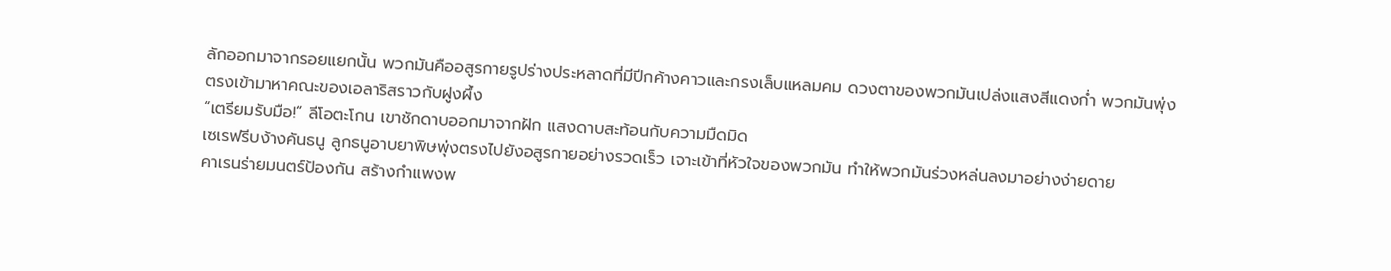ลักออกมาจากรอยแยกนั้น พวกมันคืออสูรกายรูปร่างประหลาดที่มีปีกค้างคาวและกรงเล็บแหลมคม ดวงตาของพวกมันเปล่งแสงสีแดงก่ำ พวกมันพุ่งตรงเข้ามาหาคณะของเอลาริสราวกับฝูงผึ้ง
“เตรียมรับมือ!” ลีโอตะโกน เขาชักดาบออกมาจากฝัก แสงดาบสะท้อนกับความมืดมิด
เซเรฟรีบง้างคันธนู ลูกธนูอาบยาพิษพุ่งตรงไปยังอสูรกายอย่างรวดเร็ว เจาะเข้าที่หัวใจของพวกมัน ทำให้พวกมันร่วงหล่นลงมาอย่างง่ายดาย
คาเรนร่ายมนตร์ป้องกัน สร้างกำแพงพ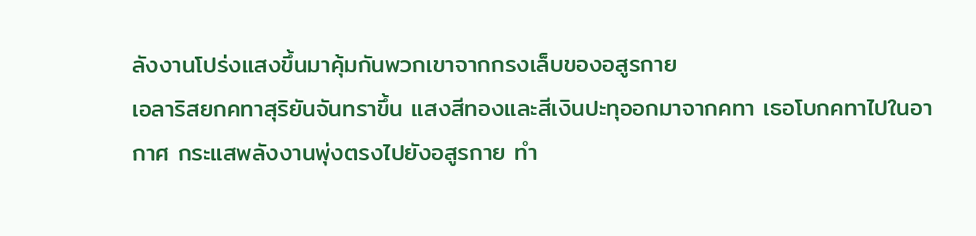ลังงานโปร่งแสงขึ้นมาคุ้มกันพวกเขาจากกรงเล็บของอสูรกาย
เอลาริสยกคทาสุริยันจันทราขึ้น แสงสีทองและสีเงินปะทุออกมาจากคทา เธอโบกคทาไปในอากาศ กระแสพลังงานพุ่งตรงไปยังอสูรกาย ทำ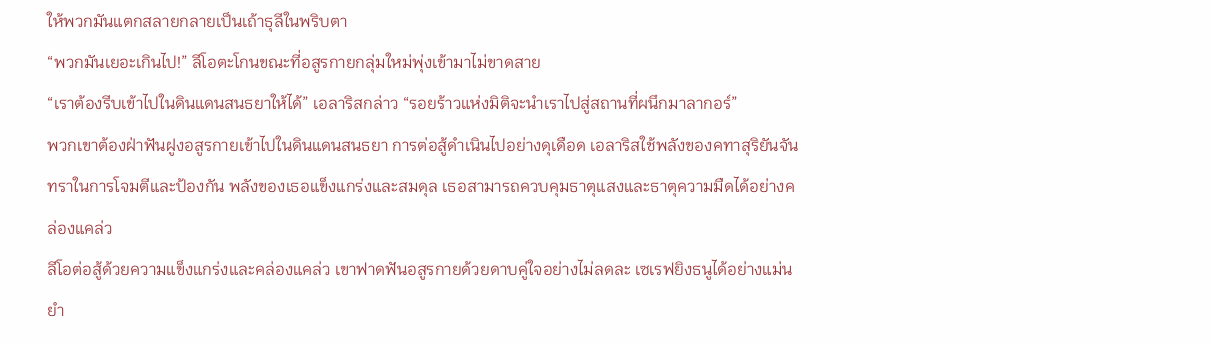ให้พวกมันแตกสลายกลายเป็นเถ้าธุลีในพริบตา
“พวกมันเยอะเกินไป!” ลีโอตะโกนขณะที่อสูรกายกลุ่มใหม่พุ่งเข้ามาไม่ขาดสาย
“เราต้องรีบเข้าไปในดินแดนสนธยาให้ได้” เอลาริสกล่าว “รอยร้าวแห่งมิติจะนำเราไปสู่สถานที่ผนึกมาลากอร์”
พวกเขาต้องฝ่าฟันฝูงอสูรกายเข้าไปในดินแดนสนธยา การต่อสู้ดำเนินไปอย่างดุเดือด เอลาริสใช้พลังของคทาสุริยันจันทราในการโจมตีและป้องกัน พลังของเธอแข็งแกร่งและสมดุล เธอสามารถควบคุมธาตุแสงและธาตุความมืดได้อย่างคล่องแคล่ว
ลีโอต่อสู้ด้วยความแข็งแกร่งและคล่องแคล่ว เขาฟาดฟันอสูรกายด้วยดาบคู่ใจอย่างไม่ลดละ เซเรฟยิงธนูได้อย่างแม่นยำ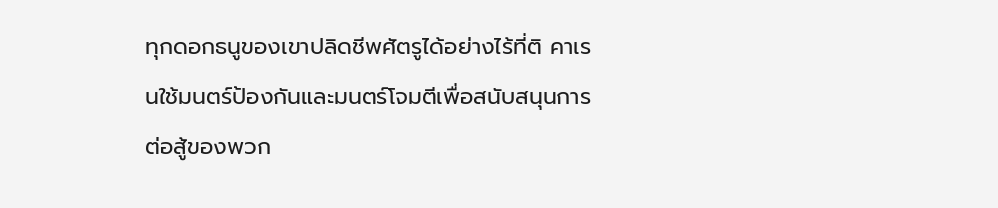ทุกดอกธนูของเขาปลิดชีพศัตรูได้อย่างไร้ที่ติ คาเรนใช้มนตร์ป้องกันและมนตร์โจมตีเพื่อสนับสนุนการต่อสู้ของพวก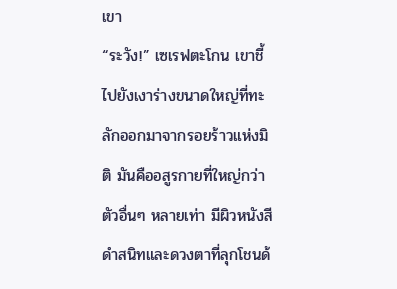เขา
“ระวัง!” เซเรฟตะโกน เขาชี้ไปยังเงาร่างขนาดใหญ่ที่ทะลักออกมาจากรอยร้าวแห่งมิติ มันคืออสูรกายที่ใหญ่กว่าตัวอื่นๆ หลายเท่า มีผิวหนังสีดำสนิทและดวงตาที่ลุกโชนด้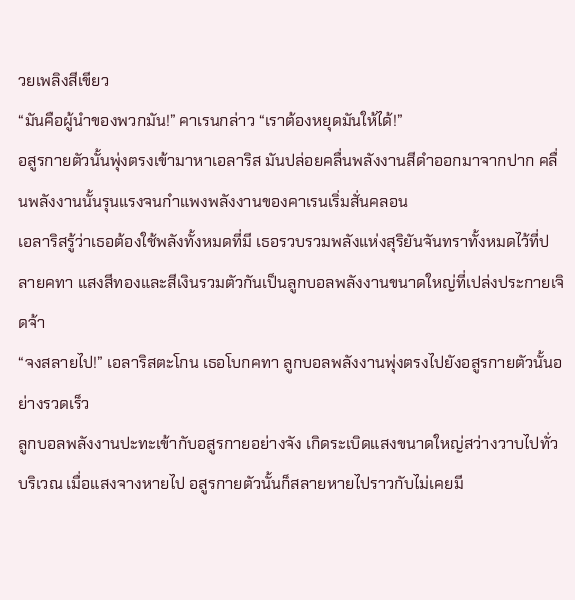วยเพลิงสีเขียว
“มันคือผู้นำของพวกมัน!” คาเรนกล่าว “เราต้องหยุดมันให้ได้!”
อสูรกายตัวนั้นพุ่งตรงเข้ามาหาเอลาริส มันปล่อยคลื่นพลังงานสีดำออกมาจากปาก คลื่นพลังงานนั้นรุนแรงจนกำแพงพลังงานของคาเรนเริ่มสั่นคลอน
เอลาริสรู้ว่าเธอต้องใช้พลังทั้งหมดที่มี เธอรวบรวมพลังแห่งสุริยันจันทราทั้งหมดไว้ที่ปลายคทา แสงสีทองและสีเงินรวมตัวกันเป็นลูกบอลพลังงานขนาดใหญ่ที่เปล่งประกายเจิดจ้า
“จงสลายไป!” เอลาริสตะโกน เธอโบกคทา ลูกบอลพลังงานพุ่งตรงไปยังอสูรกายตัวนั้นอย่างรวดเร็ว
ลูกบอลพลังงานปะทะเข้ากับอสูรกายอย่างจัง เกิดระเบิดแสงขนาดใหญ่สว่างวาบไปทั่วบริเวณ เมื่อแสงจางหายไป อสูรกายตัวนั้นก็สลายหายไปราวกับไม่เคยมี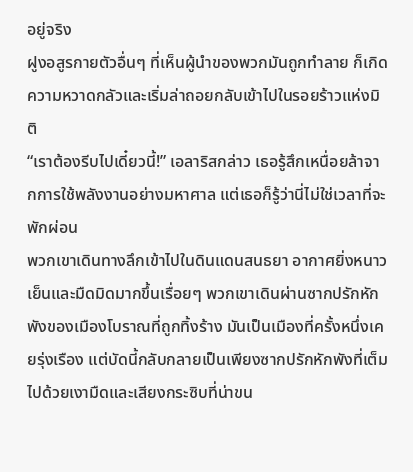อยู่จริง
ฝูงอสูรกายตัวอื่นๆ ที่เห็นผู้นำของพวกมันถูกทำลาย ก็เกิดความหวาดกลัวและเริ่มล่าถอยกลับเข้าไปในรอยร้าวแห่งมิติ
“เราต้องรีบไปเดี๋ยวนี้!” เอลาริสกล่าว เธอรู้สึกเหนื่อยล้าจากการใช้พลังงานอย่างมหาศาล แต่เธอก็รู้ว่านี่ไม่ใช่เวลาที่จะพักผ่อน
พวกเขาเดินทางลึกเข้าไปในดินแดนสนธยา อากาศยิ่งหนาวเย็นและมืดมิดมากขึ้นเรื่อยๆ พวกเขาเดินผ่านซากปรักหักพังของเมืองโบราณที่ถูกทิ้งร้าง มันเป็นเมืองที่ครั้งหนึ่งเคยรุ่งเรือง แต่บัดนี้กลับกลายเป็นเพียงซากปรักหักพังที่เต็มไปด้วยเงามืดและเสียงกระซิบที่น่าขน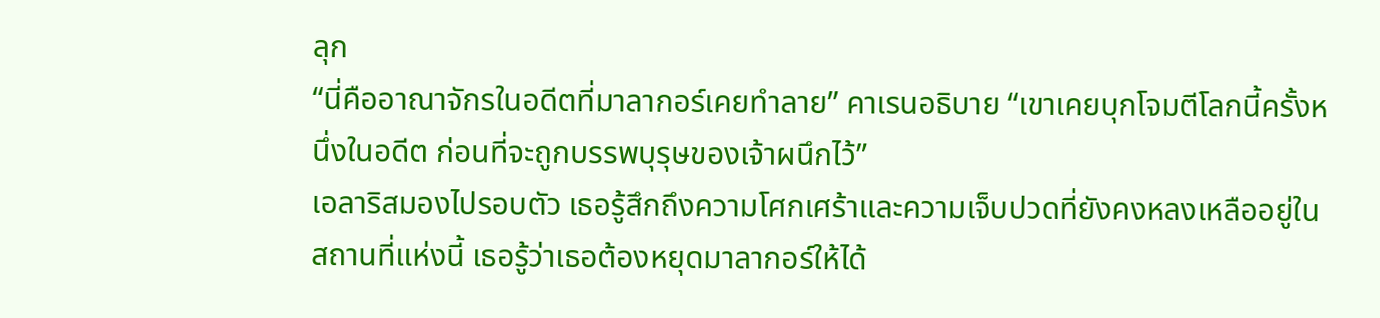ลุก
“นี่คืออาณาจักรในอดีตที่มาลากอร์เคยทำลาย” คาเรนอธิบาย “เขาเคยบุกโจมตีโลกนี้ครั้งหนึ่งในอดีต ก่อนที่จะถูกบรรพบุรุษของเจ้าผนึกไว้”
เอลาริสมองไปรอบตัว เธอรู้สึกถึงความโศกเศร้าและความเจ็บปวดที่ยังคงหลงเหลืออยู่ในสถานที่แห่งนี้ เธอรู้ว่าเธอต้องหยุดมาลากอร์ให้ได้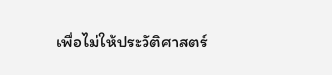เพื่อไม่ให้ประวัติศาสตร์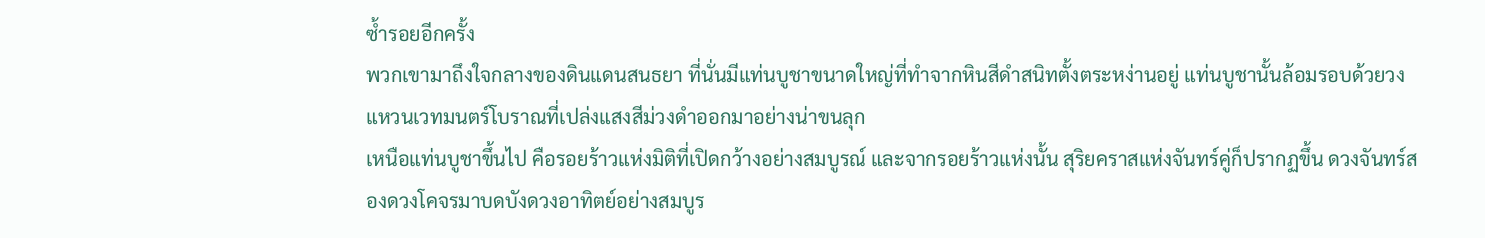ซ้ำรอยอีกครั้ง
พวกเขามาถึงใจกลางของดินแดนสนธยา ที่นั่นมีแท่นบูชาขนาดใหญ่ที่ทำจากหินสีดำสนิทตั้งตระหง่านอยู่ แท่นบูชานั้นล้อมรอบด้วยวงแหวนเวทมนตร์โบราณที่เปล่งแสงสีม่วงดำออกมาอย่างน่าขนลุก
เหนือแท่นบูชาขึ้นไป คือรอยร้าวแห่งมิติที่เปิดกว้างอย่างสมบูรณ์ และจากรอยร้าวแห่งนั้น สุริยคราสแห่งจันทร์คู่ก็ปรากฏขึ้น ดวงจันทร์สองดวงโคจรมาบดบังดวงอาทิตย์อย่างสมบูร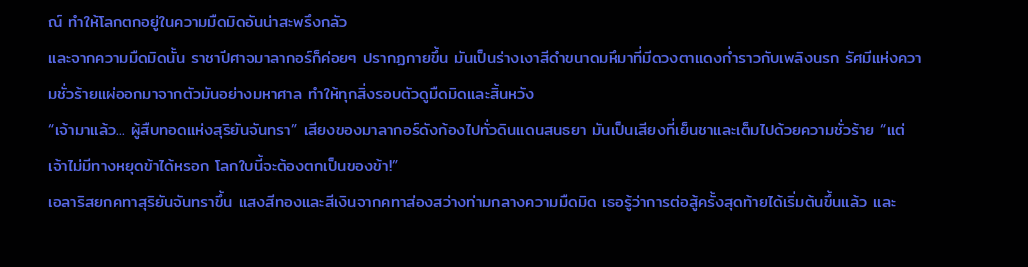ณ์ ทำให้โลกตกอยู่ในความมืดมิดอันน่าสะพรึงกลัว
และจากความมืดมิดนั้น ราชาปีศาจมาลากอร์ก็ค่อยๆ ปรากฏกายขึ้น มันเป็นร่างเงาสีดำขนาดมหึมาที่มีดวงตาแดงก่ำราวกับเพลิงนรก รัศมีแห่งความชั่วร้ายแผ่ออกมาจากตัวมันอย่างมหาศาล ทำให้ทุกสิ่งรอบตัวดูมืดมิดและสิ้นหวัง
“เจ้ามาแล้ว... ผู้สืบทอดแห่งสุริยันจันทรา” เสียงของมาลากอร์ดังก้องไปทั่วดินแดนสนธยา มันเป็นเสียงที่เย็นชาและเต็มไปด้วยความชั่วร้าย “แต่เจ้าไม่มีทางหยุดข้าได้หรอก โลกใบนี้จะต้องตกเป็นของข้า!”
เอลาริสยกคทาสุริยันจันทราขึ้น แสงสีทองและสีเงินจากคทาส่องสว่างท่ามกลางความมืดมิด เธอรู้ว่าการต่อสู้ครั้งสุดท้ายได้เริ่มต้นขึ้นแล้ว และ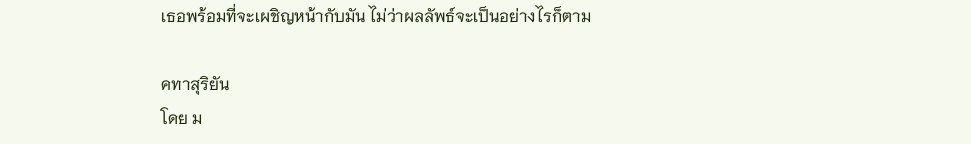เธอพร้อมที่จะเผชิญหน้ากับมัน ไม่ว่าผลลัพธ์จะเป็นอย่างไรก็ตาม

คทาสุริยัน
โดย ม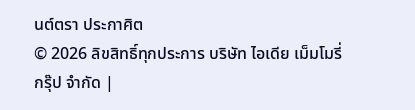นต์ตรา ประกาศิต
© 2026 ลิขสิทธิ์ทุกประการ บริษัท ไอเดีย เม็มโมรี่ กรุ๊ป จำกัด |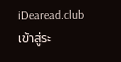iDearead.club
เข้าสู่ระ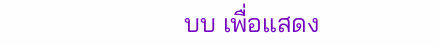บบ เพื่อแสดง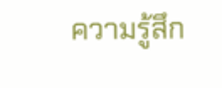ความรู้สึก